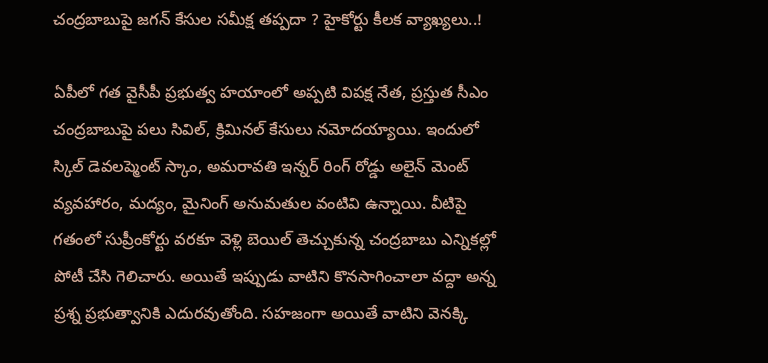చంద్రబాబుపై జగన్ కేసుల సమీక్ష తప్పదా ? హైకోర్టు కీలక వ్యాఖ్యలు..!

ఏపీలో గత వైసీపీ ప్రభుత్వ హయాంలో అప్పటి విపక్ష నేత, ప్రస్తుత సీఎం చంద్రబాబుపై పలు సివిల్, క్రిమినల్ కేసులు నమోదయ్యాయి. ఇందులో స్కిల్ డెవలప్మెంట్ స్కాం, అమరావతి ఇన్నర్ రింగ్ రోడ్డు అలైన్ మెంట్ వ్యవహారం, మద్యం, మైనింగ్ అనుమతుల వంటివి ఉన్నాయి. వీటిపై గతంలో సుప్రీంకోర్టు వరకూ వెళ్లి బెయిల్ తెచ్చుకున్న చంద్రబాబు ఎన్నికల్లో పోటీ చేసి గెలిచారు. అయితే ఇప్పుడు వాటిని కొనసాగించాలా వద్దా అన్న ప్రశ్న ప్రభుత్వానికి ఎదురవుతోంది. సహజంగా అయితే వాటిని వెనక్కి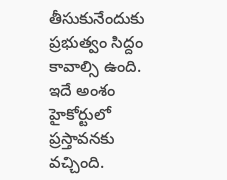తీసుకునేందుకు ప్రభుత్వం సిద్దం కావాల్సి ఉంది. ఇదే అంశం హైకోర్టులో ప్రస్తావనకు వచ్చింది.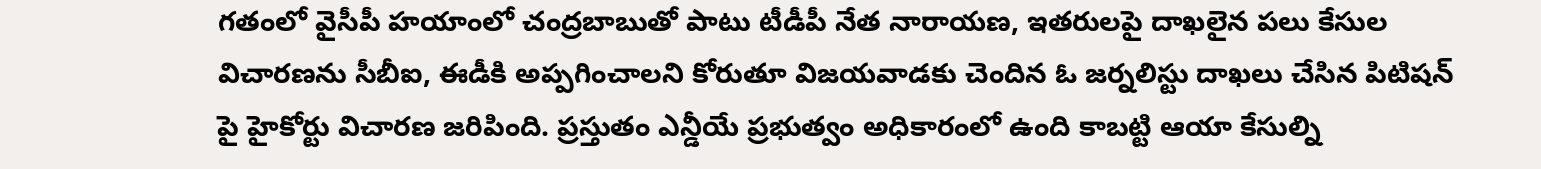గతంలో వైసీపీ హయాంలో చంద్రబాబుతో పాటు టీడీపీ నేత నారాయణ, ఇతరులపై దాఖలైన పలు కేసుల విచారణను సీబీఐ, ఈడీకి అప్పగించాలని కోరుతూ విజయవాడకు చెందిన ఓ జర్నలిస్టు దాఖలు చేసిన పిటిషన్ పై హైకోర్టు విచారణ జరిపింది. ప్రస్తుతం ఎన్డీయే ప్రభుత్వం అధికారంలో ఉంది కాబట్టి ఆయా కేసుల్ని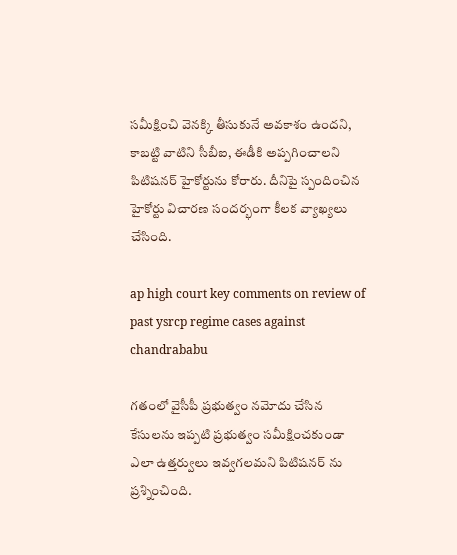సమీక్షించి వెనక్కి తీసుకునే అవకాశం ఉందని, కాబట్టి వాటిని సీబీఐ, ఈడీకి అప్పగించాలని పిటిషనర్ హైకోర్టును కోరారు. దీనిపై స్పందించిన హైకోర్టు విచారణ సందర్భంగా కీలక వ్యాఖ్యలు చేసింది.

ap high court key comments on review of past ysrcp regime cases against chandrababu

గతంలో వైసీపీ ప్రభుత్వం నమోదు చేసిన కేసులను ఇప్పటి ప్రభుత్వం సమీక్షించకుండా ఎలా ఉత్తర్వులు ఇవ్వగలమని పిటిషనర్ ను ప్రశ్నించింది.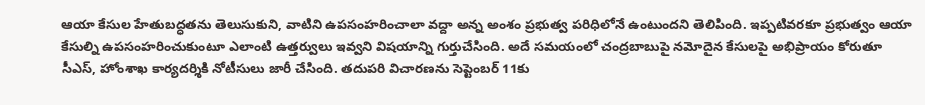ఆయా కేసుల హేతుబద్ధతను తెలుసుకుని, వాటిని ఉపసంహరించాలా వద్దా అన్న అంశం ప్రభుత్వ పరిధిలోనే ఉంటుందని తెలిపింది. ఇప్పటివరకూ ప్రభుత్వం ఆయా కేసుల్ని ఉపసంహరించుకుంటూ ఎలాంటి ఉత్తర్వులు ఇవ్వని విషయాన్ని గుర్తుచేసింది. అదే సమయంలో చంద్రబాబుపై నమోదైన కేసులపై అభిప్రాయం కోరుతూ సీఎస్, హోంశాఖ కార్యదర్శికి నోటీసులు జారీ చేసింది. తదుపరి విచారణను సెప్టెంబర్ 11కు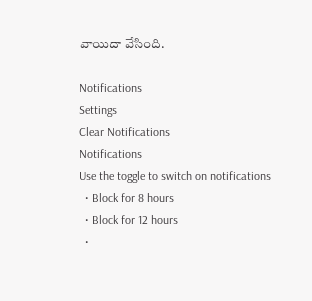వాయిదా వేసింది.

Notifications
Settings
Clear Notifications
Notifications
Use the toggle to switch on notifications
  • Block for 8 hours
  • Block for 12 hours
  •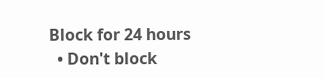Block for 24 hours
  • Don't block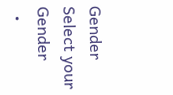Gender
Select your Gender
  •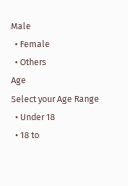Male
  • Female
  • Others
Age
Select your Age Range
  • Under 18
  • 18 to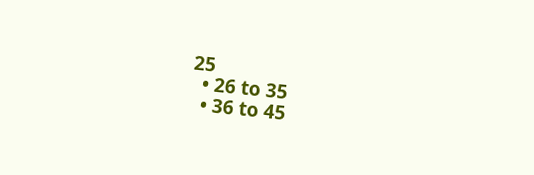25
  • 26 to 35
  • 36 to 45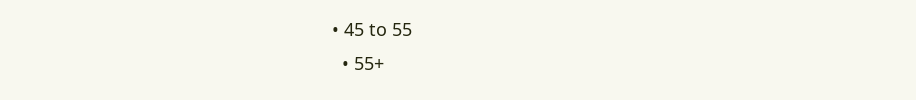• 45 to 55
  • 55+